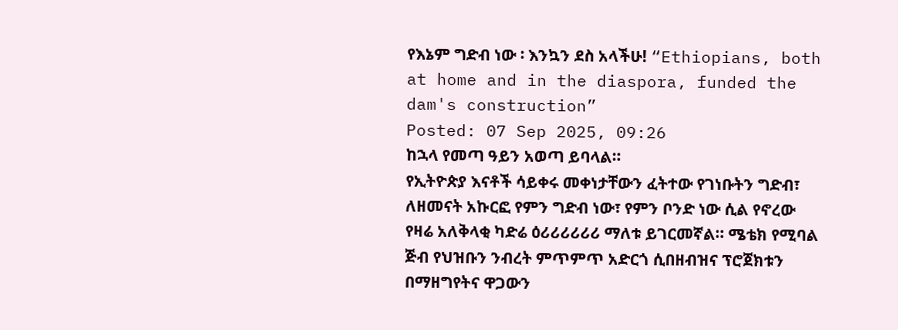የእኔም ግድብ ነው ፡ እንኳን ደስ አላችሁ! “Ethiopians, both at home and in the diaspora, funded the dam's construction”
Posted: 07 Sep 2025, 09:26
ከኋላ የመጣ ዓይን አወጣ ይባላል።
የኢትዮጵያ እናቶች ሳይቀሩ መቀነታቸውን ፈትተው የገነቡትን ግድብ፣ ለዘመናት አኩርፎ የምን ግድብ ነው፣ የምን ቦንድ ነው ሲል የኖረው የዛሬ አለቅላቂ ካድሬ ዕሪሪሪሪሪሪ ማለቱ ይገርመኛል። ሜቴክ የሚባል ጅብ የህዝቡን ንብረት ምጥምጥ አድርጎ ሲበዘብዝና ፕሮጀክቱን በማዘግየትና ዋጋውን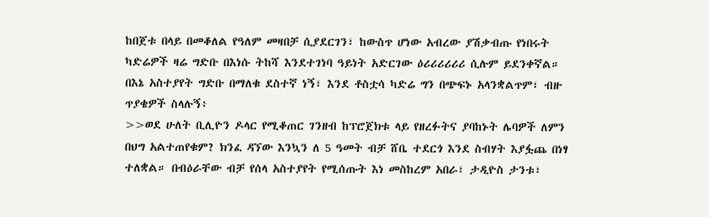ከበጀቱ በላይ በመቆለል የዓለም መዛበቻ ሲያደርገን፣ ከውስጥ ሆነው አብረው ያሽቃብጡ የነበሩት ካድሬዎች ዛሬ ግድቡ በእነሱ ትከሻ እንደተገነባ ዓይነት አድርገው ዕሪሪሪሪሪሪ ሲሉም ይደንቀኛል።
በእኔ አስተያየት ግድቡ በማለቁ ደስተኛ ነኝ፣ እንደ ቶስቷሳ ካድሬ ግን በጭፍኑ አላንቋልጥም፣ ብዙ ጥያቄዎች ስላሉኝ፥
>>ወደ ሁለት ቢሊዮን ዶላር የሚቆጠር ገንዘብ ከፕሮጀክቱ ላይ የዘረፉትና ያባከኑት ሌባዎች ለምን በህግ አልተጠየቁም? ክንፈ ዳኘው እንኳን ለ 5 ዓመት ብቻ ሸቤ ተደርጎ እንደ ስብሃት እያፏጨ በነፃ ተለቋል። በብዕራቸው ብቻ የሰላ አስተያየት የሚሰጡት እነ መስከረም አበራ፣ ታዲዮስ ታንቱ፣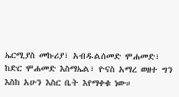ኤርሚያስ መኩሪያ፣ አብዱልሰመድ ሞሐመድ፣ ከድር ሞሐመድ እስማኤል፣ ዮናስ አማረ ወዘተ ግን እስከ አሁን እስር ቤት እየማቀቁ ነው።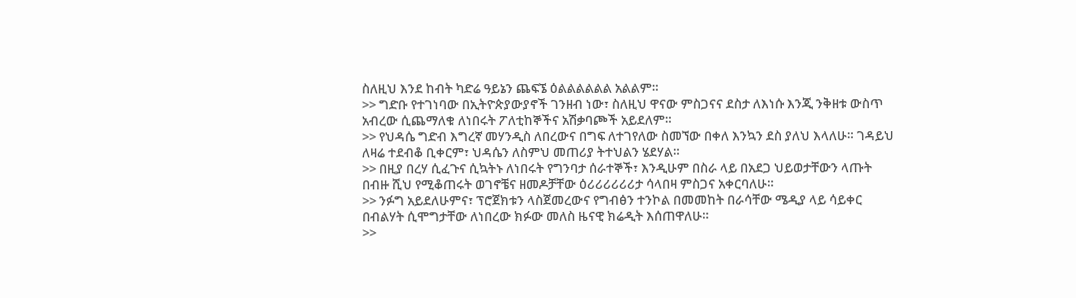ስለዚህ እንደ ከብት ካድሬ ዓይኔን ጨፍኜ ዕልልልልልል አልልም።
>> ግድቡ የተገነባው በኢትዮጵያውያኖች ገንዘብ ነው፣ ስለዚህ ዋናው ምስጋናና ደስታ ለእነሱ እንጂ ንቅዘቱ ውስጥ አብረው ሲጨማለቁ ለነበሩት ፖለቲከኞችና አሽቃባጮች አይደለም።
>> የህዳሴ ግድብ እግረኛ መሃንዲስ ለበረውና በግፍ ለተገየለው ስመኘው በቀለ እንኳን ደስ ያለህ እላለሁ። ገዳይህ ለዛሬ ተደብቆ ቢቀርም፣ ህዳሴን ለስምህ መጠሪያ ትተህልን ሄደሃል።
>> በዚያ በረሃ ሲፈጉና ሲኳትኑ ለነበሩት የግንባታ ሰራተኞች፣ እንዲሁም በስራ ላይ በአደጋ ህይወታቸውን ላጡት በብዙ ሺህ የሚቆጠሩት ወገኖቼና ዘመዶቻቸው ዕሪሪሪሪሪሪታ ሳላበዛ ምስጋና አቀርባለሁ።
>> ንፉግ አይደለሁምና፣ ፕሮጀክቱን ላስጀመረውና የግብፅን ተንኮል በመመከት በራሳቸው ሜዲያ ላይ ሳይቀር በብልሃት ሲሞግታቸው ለነበረው ክፉው መለስ ዜናዊ ክሬዲት እሰጠዋለሁ።
>>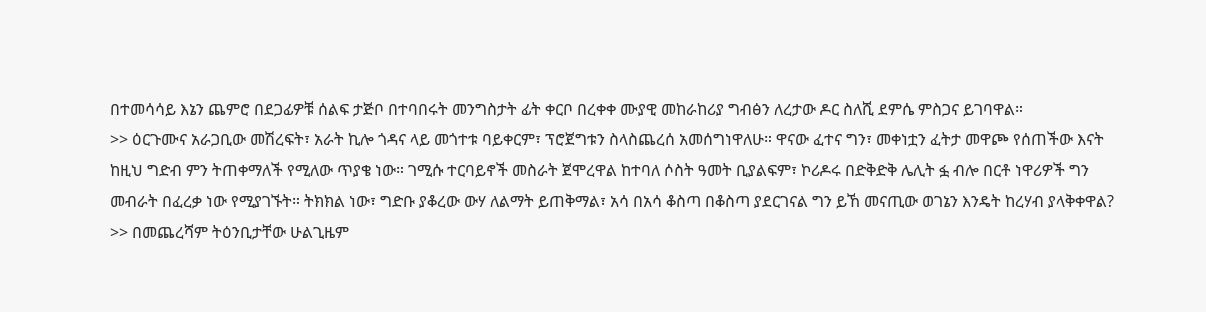በተመሳሳይ እኔን ጨምሮ በደጋፊዎቹ ሰልፍ ታጅቦ በተባበሩት መንግስታት ፊት ቀርቦ በረቀቀ ሙያዊ መከራከሪያ ግብፅን ለረታው ዶር ስለሺ ደምሴ ምስጋና ይገባዋል።
>> ዕርጉሙና አራጋቢው መሽረፍት፣ አራት ኪሎ ጎዳና ላይ መጎተቱ ባይቀርም፣ ፕሮጀግቱን ስላስጨረሰ አመሰግነዋለሁ። ዋናው ፈተና ግን፣ መቀነቷን ፈትታ መዋጮ የሰጠችው እናት ከዚህ ግድብ ምን ትጠቀማለች የሚለው ጥያቄ ነው። ገሚሱ ተርባይኖች መስራት ጀሞረዋል ከተባለ ሶስት ዓመት ቢያልፍም፣ ኮሪዶሩ በድቅድቅ ሌሊት ፏ ብሎ በርቶ ነዋሪዎች ግን መብራት በፈረቃ ነው የሚያገኙት። ትክክል ነው፣ ግድቡ ያቆረው ውሃ ለልማት ይጠቅማል፣ አሳ በአሳ ቆስጣ በቆስጣ ያደርገናል ግን ይኸ መናጢው ወገኔን እንዴት ከረሃብ ያላቅቀዋል?
>> በመጨረሻም ትዕንቢታቸው ሁልጊዜም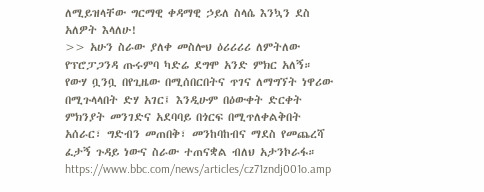ለሚይዝላቸው ግርማዊ ቀዳማዊ ኃይለ ስላሴ እንኳን ደስ አለዎት እላለሁ!
>> አሁን ስራው ያለቀ መስሎህ ዕሪሪሪሪ ለምትለው የፕሮፓጋንዳ ጡሩምባ ካድሬ ደግሞ አንድ ምክር አለኝ። የውሃ ቧንቧ በየጊዜው በሚሰበርበትና ጥገና ለማግኘት ነዋሪው በሚጉላላበት ድሃ አገር፤ እንዲሁም በዕውቀት ድርቀት ምክንያት መንገድና አደባባይ በጎርፍ በሚጥለቀልቅበት አሰራር፣ ግድብን መጠበቅ፣ መንከባከብና ማደስ የመጨረሻ ፈታኝ ጉዳይ ነውና ስራው ተጠናቋል ብለህ አታንኮራፋ።
https://www.bbc.com/news/articles/cz71zndj001o.amp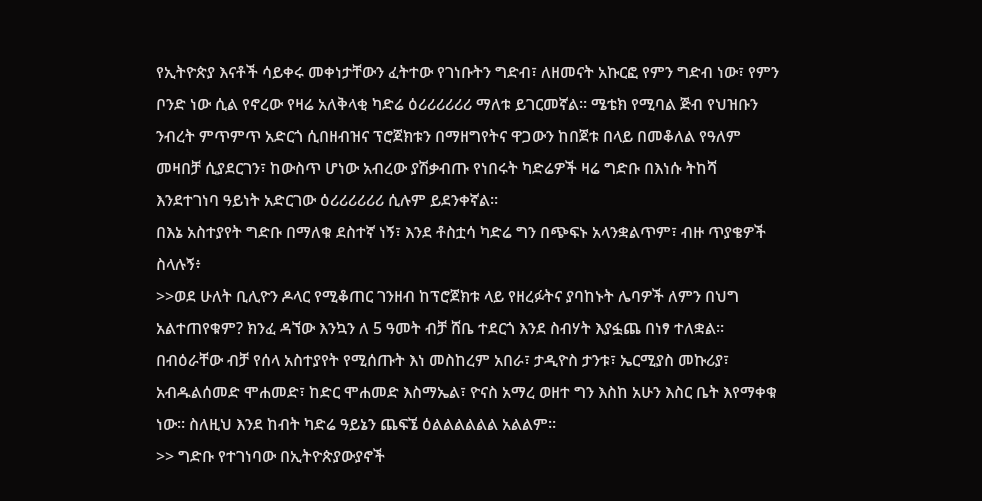የኢትዮጵያ እናቶች ሳይቀሩ መቀነታቸውን ፈትተው የገነቡትን ግድብ፣ ለዘመናት አኩርፎ የምን ግድብ ነው፣ የምን ቦንድ ነው ሲል የኖረው የዛሬ አለቅላቂ ካድሬ ዕሪሪሪሪሪሪ ማለቱ ይገርመኛል። ሜቴክ የሚባል ጅብ የህዝቡን ንብረት ምጥምጥ አድርጎ ሲበዘብዝና ፕሮጀክቱን በማዘግየትና ዋጋውን ከበጀቱ በላይ በመቆለል የዓለም መዛበቻ ሲያደርገን፣ ከውስጥ ሆነው አብረው ያሽቃብጡ የነበሩት ካድሬዎች ዛሬ ግድቡ በእነሱ ትከሻ እንደተገነባ ዓይነት አድርገው ዕሪሪሪሪሪሪ ሲሉም ይደንቀኛል።
በእኔ አስተያየት ግድቡ በማለቁ ደስተኛ ነኝ፣ እንደ ቶስቷሳ ካድሬ ግን በጭፍኑ አላንቋልጥም፣ ብዙ ጥያቄዎች ስላሉኝ፥
>>ወደ ሁለት ቢሊዮን ዶላር የሚቆጠር ገንዘብ ከፕሮጀክቱ ላይ የዘረፉትና ያባከኑት ሌባዎች ለምን በህግ አልተጠየቁም? ክንፈ ዳኘው እንኳን ለ 5 ዓመት ብቻ ሸቤ ተደርጎ እንደ ስብሃት እያፏጨ በነፃ ተለቋል። በብዕራቸው ብቻ የሰላ አስተያየት የሚሰጡት እነ መስከረም አበራ፣ ታዲዮስ ታንቱ፣ ኤርሚያስ መኩሪያ፣ አብዱልሰመድ ሞሐመድ፣ ከድር ሞሐመድ እስማኤል፣ ዮናስ አማረ ወዘተ ግን እስከ አሁን እስር ቤት እየማቀቁ ነው። ስለዚህ እንደ ከብት ካድሬ ዓይኔን ጨፍኜ ዕልልልልልል አልልም።
>> ግድቡ የተገነባው በኢትዮጵያውያኖች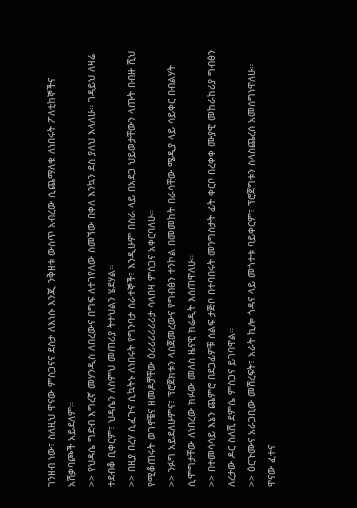ገንዘብ ነው፣ ስለዚህ ዋናው ምስጋናና ደስታ ለእነሱ እንጂ ንቅዘቱ ውስጥ አብረው ሲጨማለቁ ለነበሩት ፖለቲከኞችና አሽቃባጮች አይደለም።
>> የህዳሴ ግድብ እግረኛ መሃንዲስ ለበረውና በግፍ ለተገየለው ስመኘው በቀለ እንኳን ደስ ያለህ እላለሁ። ገዳይህ ለዛሬ ተደብቆ ቢቀርም፣ ህዳሴን ለስምህ መጠሪያ ትተህልን ሄደሃል።
>> በዚያ በረሃ ሲፈጉና ሲኳትኑ ለነበሩት የግንባታ ሰራተኞች፣ እንዲሁም በስራ ላይ በአደጋ ህይወታቸውን ላጡት በብዙ ሺህ የሚቆጠሩት ወገኖቼና ዘመዶቻቸው ዕሪሪሪሪሪሪታ ሳላበዛ ምስጋና አቀርባለሁ።
>> ንፉግ አይደለሁምና፣ ፕሮጀክቱን ላስጀመረውና የግብፅን ተንኮል በመመከት በራሳቸው ሜዲያ ላይ ሳይቀር በብልሃት ሲሞግታቸው ለነበረው ክፉው መለስ ዜናዊ ክሬዲት እሰጠዋለሁ።
>> በተመሳሳይ እኔን ጨምሮ በደጋፊዎቹ ሰልፍ ታጅቦ በተባበሩት መንግስታት ፊት ቀርቦ በረቀቀ ሙያዊ መከራከሪያ ግብፅን ለረታው ዶር ስለሺ ደምሴ ምስጋና ይገባዋል።
>> ዕርጉሙና አራጋቢው መሽረፍት፣ አራት ኪሎ ጎዳና ላይ መጎተቱ ባይቀርም፣ ፕሮጀግቱን ስላስጨረሰ አመሰግነዋለሁ። ዋናው ፈተና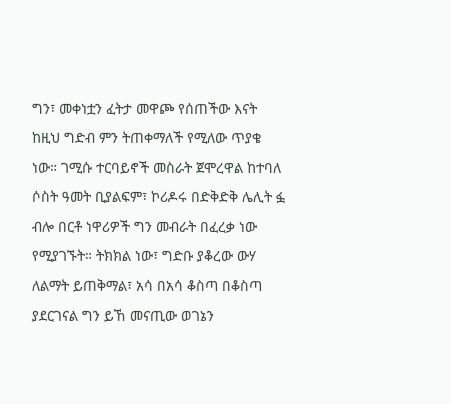ግን፣ መቀነቷን ፈትታ መዋጮ የሰጠችው እናት ከዚህ ግድብ ምን ትጠቀማለች የሚለው ጥያቄ ነው። ገሚሱ ተርባይኖች መስራት ጀሞረዋል ከተባለ ሶስት ዓመት ቢያልፍም፣ ኮሪዶሩ በድቅድቅ ሌሊት ፏ ብሎ በርቶ ነዋሪዎች ግን መብራት በፈረቃ ነው የሚያገኙት። ትክክል ነው፣ ግድቡ ያቆረው ውሃ ለልማት ይጠቅማል፣ አሳ በአሳ ቆስጣ በቆስጣ ያደርገናል ግን ይኸ መናጢው ወገኔን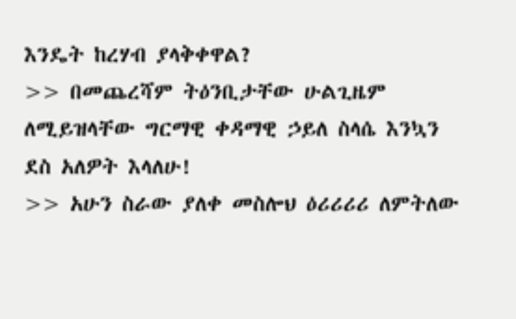እንዴት ከረሃብ ያላቅቀዋል?
>> በመጨረሻም ትዕንቢታቸው ሁልጊዜም ለሚይዝላቸው ግርማዊ ቀዳማዊ ኃይለ ስላሴ እንኳን ደስ አለዎት እላለሁ!
>> አሁን ስራው ያለቀ መስሎህ ዕሪሪሪሪ ለምትለው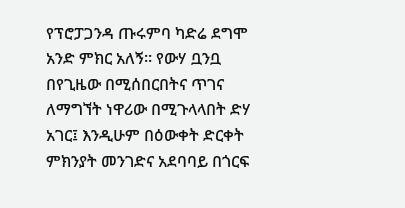የፕሮፓጋንዳ ጡሩምባ ካድሬ ደግሞ አንድ ምክር አለኝ። የውሃ ቧንቧ በየጊዜው በሚሰበርበትና ጥገና ለማግኘት ነዋሪው በሚጉላላበት ድሃ አገር፤ እንዲሁም በዕውቀት ድርቀት ምክንያት መንገድና አደባባይ በጎርፍ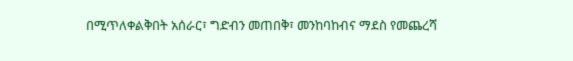በሚጥለቀልቅበት አሰራር፣ ግድብን መጠበቅ፣ መንከባከብና ማደስ የመጨረሻ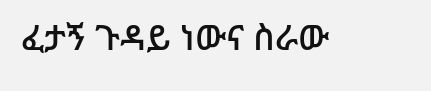ፈታኝ ጉዳይ ነውና ስራው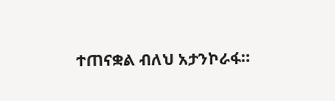ተጠናቋል ብለህ አታንኮራፋ።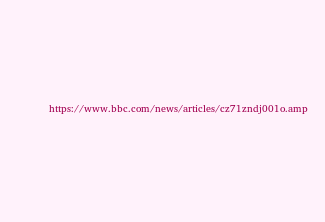https://www.bbc.com/news/articles/cz71zndj001o.amp